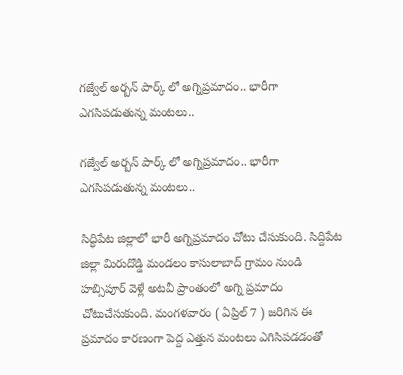గజ్వేల్ అర్బన్ పార్క్ లో అగ్నిప్రమాదం.. భారీగా ఎగసిపడుతున్న మంటలు..

గజ్వేల్ అర్బన్ పార్క్ లో అగ్నిప్రమాదం.. భారీగా ఎగసిపడుతున్న మంటలు..

సిద్ధిపేట జిల్లాలో భారీ అగ్నిప్రమాదం చోటు చేసుకుంది. సిద్దిపేట జిల్లా మిరుదొడ్డి మండలం కాసులాబాద్ గ్రామం నుండి హబ్సిపూర్ వెళ్లే అటవీ ప్రాంతంలో అగ్ని ప్రమాదం చోటుచేసుకుంది. మంగళవారం ( ఏప్రిల్ 7 ) జరిగిన ఈ ప్రమాదం కారణంగా పెద్ద ఎత్తున మంటలు ఎగిసిపడడంతో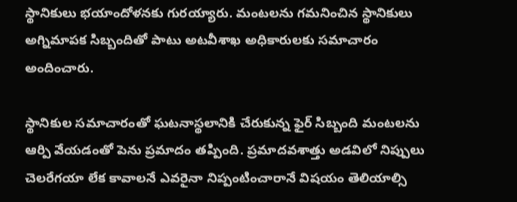స్థానికులు భయాందోళనకు గురయ్యారు. మంటలను గమనించిన స్థానికులు అగ్నిమాపక సిబ్బందితో పాటు అటవీశాఖ అధికారులకు సమాచారం అందించారు.

స్థానికుల సమాచారంతో ఘటనాస్థలానికి చేరుకున్న ఫైర్ సిబ్బంది మంటలను ఆర్పి వేయడంతో పెను ప్రమాదం తప్పింది. ప్రమాదవశాత్తు అడవిలో నిప్పులు చెలరేగయా లేక కావాలనే ఎవరైనా నిప్పంటించారానే విషయం తెలియాల్సి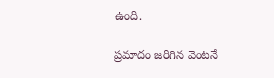ఉంది.

ప్రమాదం జరిగిన వెంటనే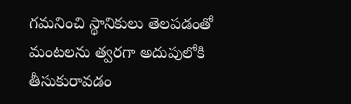గమనించి స్థానికులు తెలపడంతో మంటలను త్వరగా అదుపులోకి తీసుకురావడం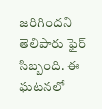జరిగిందని తెలిపారు ఫైర్ సిబ్బంది. ఈ ఘటనలో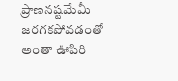ప్రాణనష్టమేమీ జరగకపోవడంతో అంతా ఊపిరి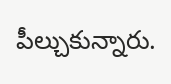పీల్చుకున్నారు.